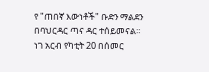የ "ጠበኛ እውነቶች" ቡድን ማልደን በባህርዳር ጣና ዳር ተሰይመናል።
ነገ አርብ የካቲት 20 በሰመር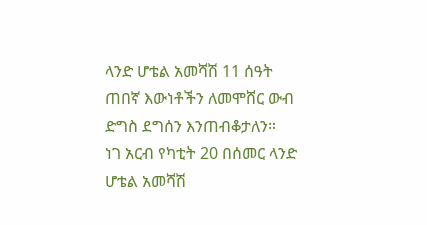ላንድ ሆቴል አመሻሽ 11 ሰዓት ጠበኛ እውነቶችን ለመሞሸር ውብ ድግስ ደግሰን እንጠብቆታለን።
ነገ አርብ የካቲት 20 በሰመር ላንድ ሆቴል አመሻሽ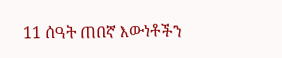11 ሰዓት ጠበኛ እውነቶችን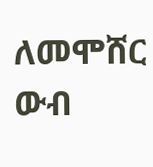ለመሞሸር ውብ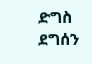ድግስ ደግሰን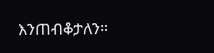እንጠብቆታለን።